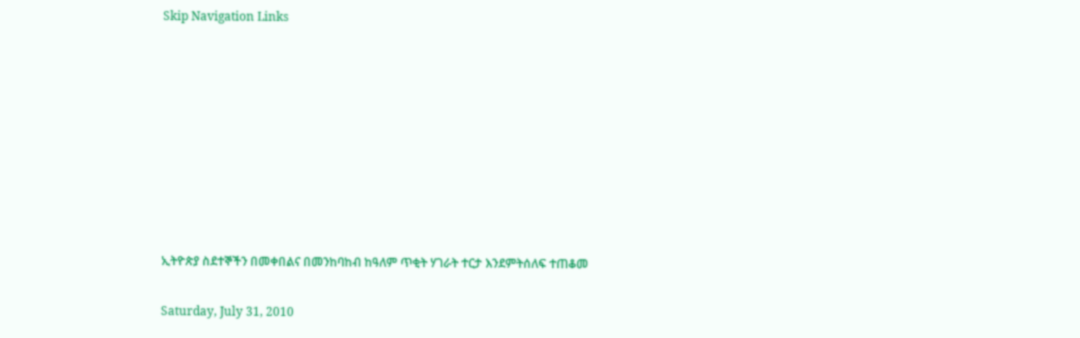Skip Navigation Links









ኢትዮጵያ ስደተኞችን በመቀበልና በመንከባከብ ከዓለም ጥቂት ሃገራት ተርታ እንደምትሰለፍ ተጠቆመ

Saturday, July 31, 2010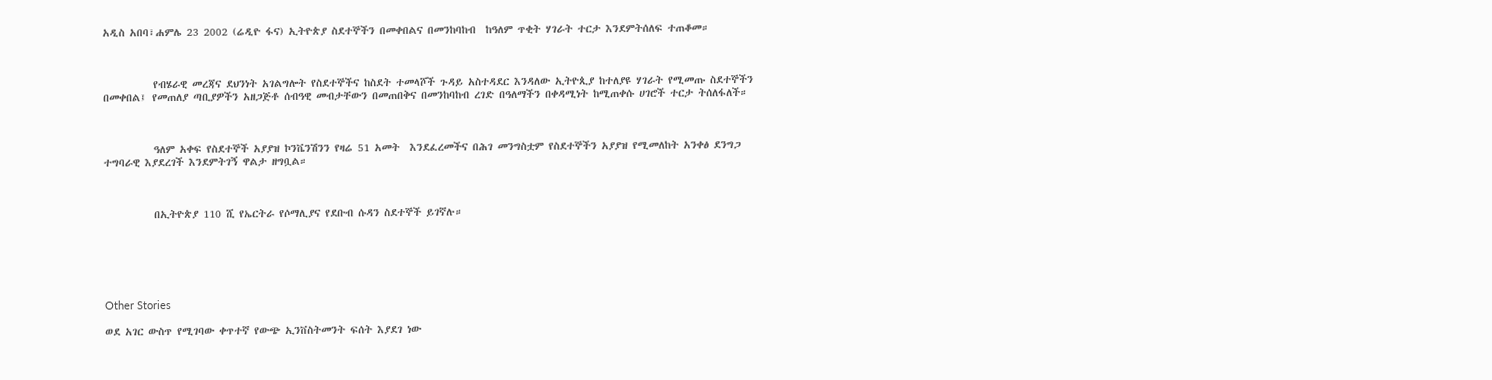አዲስ አበባ፣ሐምሌ 23 2002 (ሬዲዮ ፋና) ኢትዮጵያ ስደተኞችን በመቀበልና በመንከባከብ  ከዓለም ጥቂት ሃገራት ተርታ እንደምትሰለፍ ተጠቆመ።



          የብሄራዊ መረጃና ደህንነት አገልግሎት የስደተኞችና ከስደት ተመላሾች ጉዳይ አስተዳደር እንዳለው ኢትዮጲያ ከተለያዩ ሃገራት የሚመጡ ስደተኞችን በመቀበል፤ የመጠለያ ጣቢያዎችን አዘጋጅቶ ሰብዓዊ መብታቸውን በመጠበቅና በመንከባከብ ረገድ በዓለማችን በቀዳሚነት ከሚጠቀሱ ሀገሮች ተርታ ትሰለፋለች።



          ዓለም አቀፍ የስደተኞች አያያዝ ኮንቬንሽንን የዛሬ 51 አመት  እንደፈረመችና በሕገ መንግስቷም የስደተኞችን አያያዝ የሚመለከት አንቀፅ ደንግጋ ተግባራዊ እያደረገች እንደምትገኝ ዋልታ ዘግቧል።



          በኢትዮጵያ 110 ሺ የኤርትራ የሶማሊያና የደቡብ ሱዳን ስደተኞች ይገኛሉ።






Other Stories

ወደ አገር ውስጥ የሚገባው ቀጥተኛ የውጭ ኢንቨስትመንት ፍሰት እያደገ ነው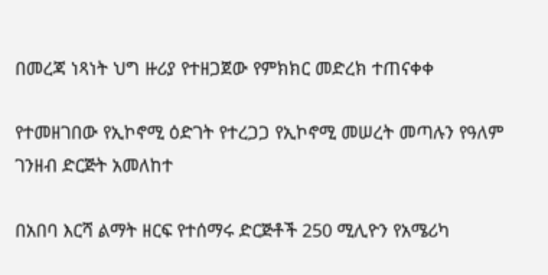በመረጃ ነጻነት ህግ ዙሪያ የተዘጋጀው የምክክር መድረክ ተጠናቀቀ

የተመዘገበው የኢኮኖሚ ዕድገት የተረጋጋ የኢኮኖሚ መሠረት መጣሉን የዓለም ገንዘብ ድርጅት አመለከተ

በአበባ እርሻ ልማት ዘርፍ የተሰማሩ ድርጅቶች 250 ሚሊዮን የአሜሪካ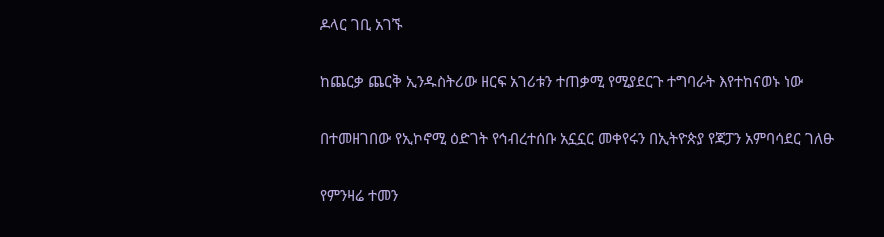ዶላር ገቢ አገኙ

ከጨርቃ ጨርቅ ኢንዱስትሪው ዘርፍ አገሪቱን ተጠቃሚ የሚያደርጉ ተግባራት እየተከናወኑ ነው

በተመዘገበው የኢኮኖሚ ዕድገት የኅብረተሰቡ አኗኗር መቀየሩን በኢትዮጵያ የጃፓን አምባሳደር ገለፁ

የምንዛሬ ተመን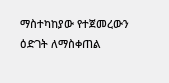ማስተካከያው የተጀመረውን ዕድገት ለማስቀጠል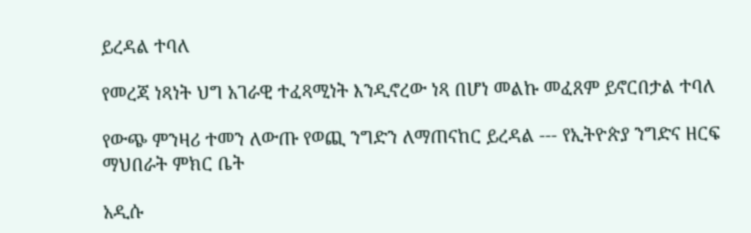ይረዳል ተባለ

የመረጃ ነጻነት ህግ አገራዊ ተፈጻሚነት እንዲኖረው ነጻ በሆነ መልኩ መፈጸም ይኖርበታል ተባለ

የውጭ ምንዛሪ ተመን ለውጡ የወጪ ንግድን ለማጠናከር ይረዳል --- የኢትዮጵያ ንግድና ዘርፍ ማህበራት ምክር ቤት

አዲሱ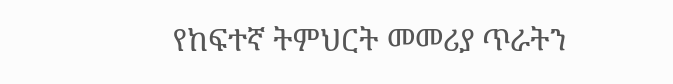የከፍተኛ ትምህርት መመሪያ ጥራትን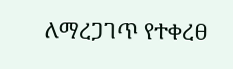ለማረጋገጥ የተቀረፀ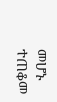መሆኑ ተጠቆመ